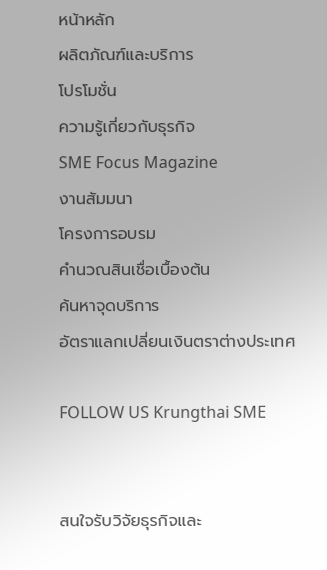หน้าหลัก
ผลิตภัณฑ์และบริการ
โปรโมชั่น
ความรู้เกี่ยวกับธุรกิจ
SME Focus Magazine
งานสัมมนา
โครงการอบรม
คำนวณสินเชื่อเบื้องต้น
ค้นหาจุดบริการ
อัตราแลกเปลี่ยนเงินตราต่างประเทศ

FOLLOW US Krungthai SME


สนใจรับวิจัยธุรกิจและ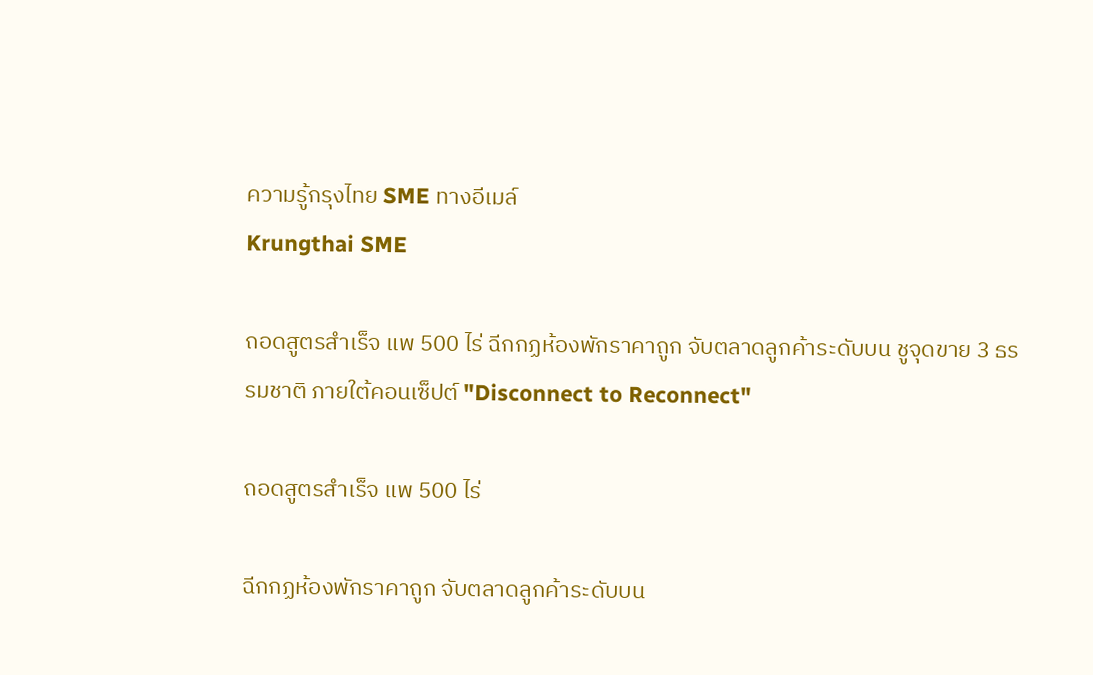ความรู้กรุงไทย SME ทางอีเมล์
Krungthai SME

ถอดสูตรสำเร็จ แพ 500 ไร่ ฉีกกฏห้องพักราคาถูก จับตลาดลูกค้าระดับบน ชูจุดขาย 3 ธรรมชาติ ภายใต้คอนเซ็ปต์ "Disconnect to Reconnect"

ถอดสูตรสำเร็จ แพ 500 ไร่

ฉีกกฏห้องพักราคาถูก จับตลาดลูกค้าระดับบน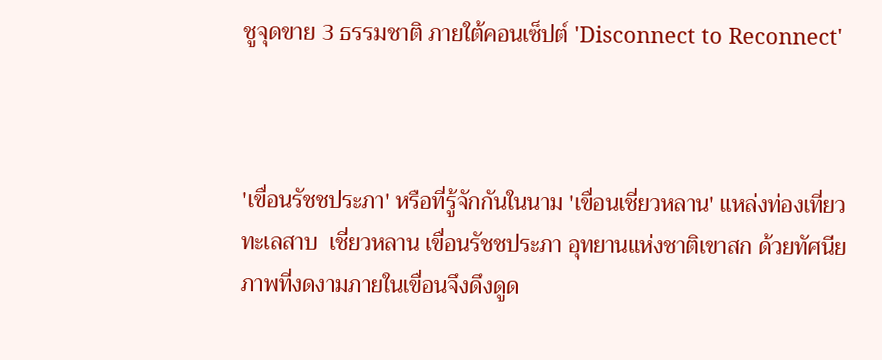ชูจุดขาย 3 ธรรมชาติ ภายใต้คอนเซ็ปต์ 'Disconnect to Reconnect'



'เขื่อนรัชชประภา' หรือที่รู้จักกันในนาม 'เขื่อนเชี่ยวหลาน' แหล่งท่องเที่ยวทะเลสาบ  เชี่ยวหลาน เขื่อนรัชชประภา อุทยานแห่งชาติเขาสก ด้วยทัศนียภาพที่งดงามภายในเขื่อนจึงดึงดูด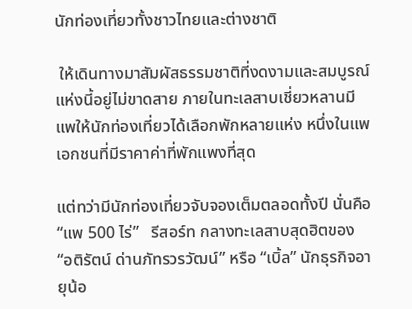นักท่องเที่ยวทั้งชาวไทยและต่างชาติ

 ให้เดินทางมาสัมผัสธรรมชาติที่งดงามและสมบูรณ์แห่งนี้อยู่ไม่ขาดสาย ภายในทะเลสาบเชี่ยวหลานมีแพให้นักท่องเที่ยวได้เลือกพักหลายแห่ง หนึ่งในแพเอกชนที่มีราคาค่าที่พักแพงที่สุด

แต่ทว่ามีนักท่องเที่ยวจับจองเต็มตลอดทั้งปี นั่นคือ “แพ 500 ไร่”   รีสอร์ท กลางทะเลสาบสุดฮิตของ  “อติรัตน์ ด่านภัทรวรวัฒน์” หรือ “เบิ้ล” นักธุรกิจอายุน้อ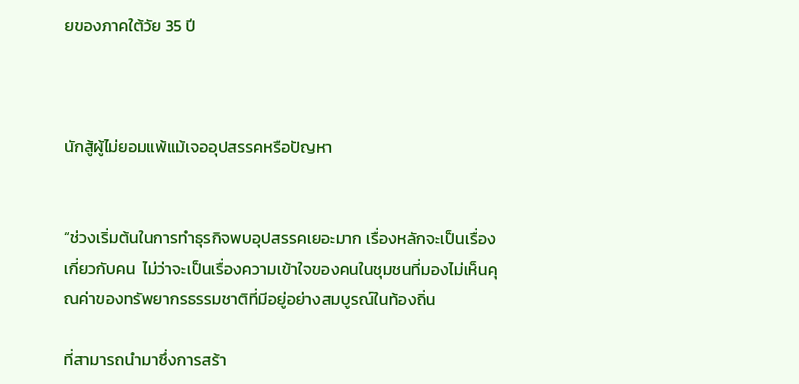ยของภาคใต้วัย 35 ปี



นักสู้ผู้ไม่ยอมแพ้แม้เจออุปสรรคหรือปัญหา


“ช่วงเริ่มต้นในการทำธุรกิจพบอุปสรรคเยอะมาก เรื่องหลักจะเป็นเรื่องเกี่ยวกับคน  ไม่ว่าจะเป็นเรื่องความเข้าใจของคนในชุมชนที่มองไม่เห็นคุณค่าของทรัพยากรธรรมชาติที่มีอยู่อย่างสมบูรณ์ในท้องถิ่น

ที่สามารถนำมาซึ่งการสร้า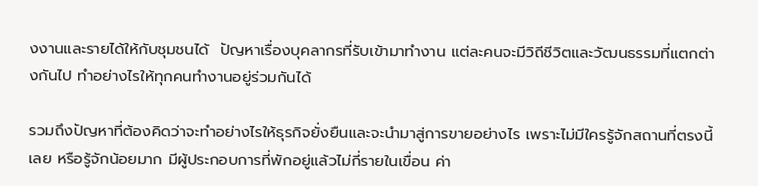งงานและรายได้ให้กับชุมชนได้  ปัญหาเรื่องบุคลากรที่รับเข้ามาทำงาน แต่ละคนจะมีวิถีชีวิตและวัฒนธรรมที่แตกต่างกันไป ทำอย่างไรให้ทุกคนทำงานอยู่ร่วมกันได้

รวมถึงปัญหาที่ต้องคิดว่าจะทำอย่างไรให้ธุรกิจยั่งยืนและจะนำมาสู่การขายอย่างไร เพราะไม่มีใครรู้จักสถานที่ตรงนี้เลย หรือรู้จักน้อยมาก มีผู้ประกอบการที่พักอยู่แล้วไม่กี่รายในเขื่อน ค่า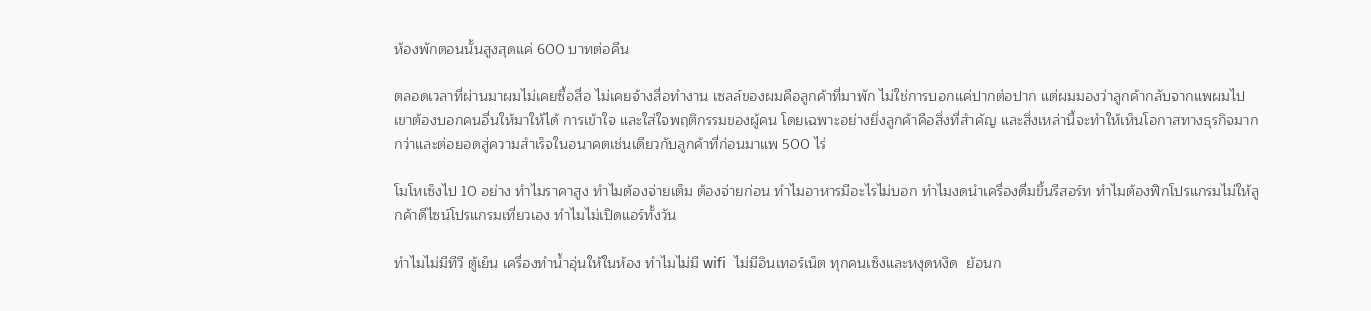ห้องพักตอนนั้นสูงสุดแค่ 600 บาทต่อคืน

ตลอดเวลาที่ผ่านมาผมไม่เคยซื้อสื่อ ไม่เคยจ้างสื่อทำงาน เซลล์ของผมคือลูกค้าที่มาพัก ไม่ใช่การบอกแค่ปากต่อปาก แต่ผมมองว่าลูกค้ากลับจากแพผมไป เขาต้องบอกคนอื่นให้มาให้ได้ การเข้าใจ และใส่ใจพฤติกรรมของผู้คน โดยเฉพาะอย่างยิ่งลูกค้าคือสิ่งที่สำคัญ และสิ่งเหล่านี้จะทำให้เห็นโอกาสทางธุรกิจมากกว่าและต่อยอดสู่ความสำเร็จในอนาคตเช่นเดียวกับลูกค้าที่ก่อนมาแพ 500 ไร่

โมโหเซ็งไป 10 อย่าง ทำไมราคาสูง ทำไมต้องจ่ายเต็ม ต้องจ่ายก่อน ทำไมอาหารมีอะไรไม่บอก ทำไมงดนำเครื่องดื่มขึ้นรีสอร์ท ทำไมต้องฟิกโปรแกรมไม่ให้ลูกค้าดีไซน์โปรแกรมเที่ยวเอง ทำไมไม่เปิดแอร์ทั้งวัน

ทำไมไม่มีทีวี ตู้เย็น เครื่องทำน้ำอุ่นให้ในห้อง ทำไมไม่มี wifi  ไม่มีอินเทอร์เน็ต ทุกคนเซ็งและหงุดหงิด  ย้อนก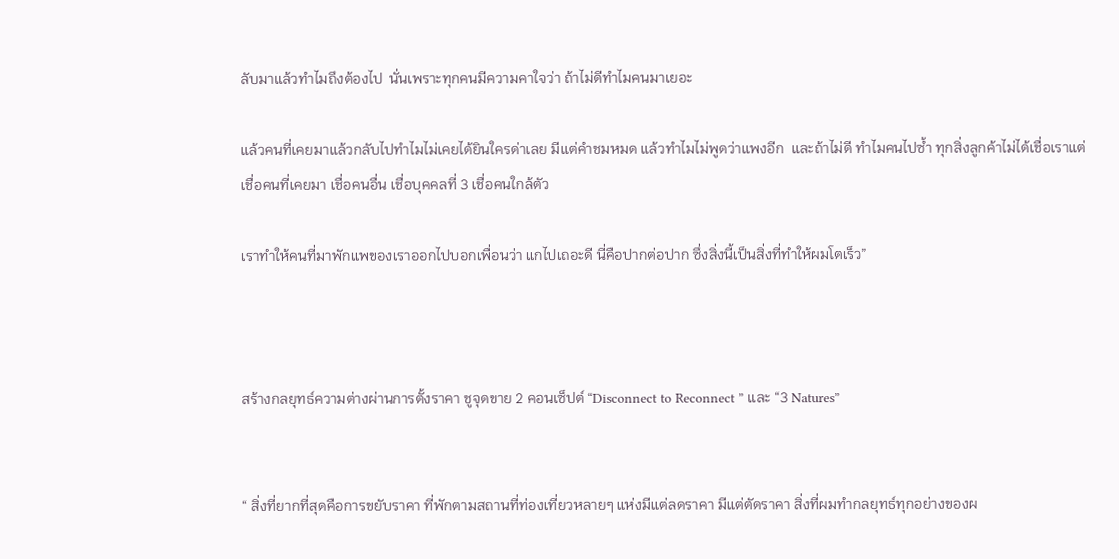ลับมาแล้วทำไมถึงต้องไป  นั่นเพราะทุกคนมีความคาใจว่า ถ้าไม่ดีทำไมคนมาเยอะ

แล้วคนที่เคยมาแล้วกลับไปทำไมไม่เคยได้ยินใครด่าเลย มีแต่คำชมหมด แล้วทำไมไม่พูดว่าแพงอีก  และถ้าไม่ดี ทำไมคนไปซ้ำ ทุกสิ่งลูกค้าไม่ได้เชื่อเราแต่เชื่อคนที่เคยมา เชื่อคนอื่น เชื่อบุคคลที่ 3 เชื่อคนใกล้ตัว

เราทำให้คนที่มาพักแพของเราออกไปบอกเพื่อนว่า แกไปเถอะดี นี่คือปากต่อปาก ซึ่งสิ่งนี้เป็นสิ่งที่ทำให้ผมโตเร็ว”



สร้างกลยุทธ์ความต่างผ่านการตั้งราคา ชูจุดขาย 2 คอนเซ็ปต์ “Disconnect to Reconnect ” และ “3 Natures”


“ สิ่งที่ยากที่สุดคือการขยับราคา ที่พักตามสถานที่ท่องเที่ยวหลายๆ แห่งมีแต่ลดราคา มีแต่ตัดราคา สิ่งที่ผมทำกลยุทธ์ทุกอย่างของผ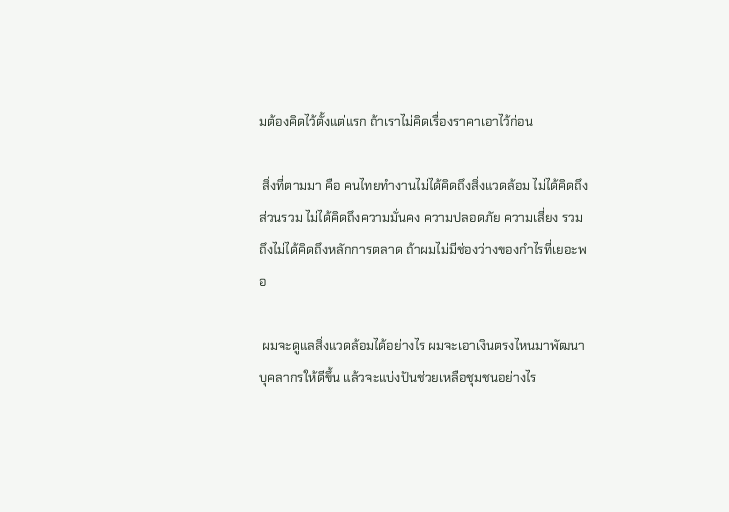มต้องคิดไว้ตั้งแต่แรก ถ้าเราไม่คิดเรื่องราคาเอาไว้ก่อน

 สิ่งที่ตามมา คือ คนไทยทำงานไม่ได้คิดถึงสิ่งแวดล้อม ไม่ได้คิดถึงส่วนรวม ไม่ได้คิดถึงความมั่นคง ความปลอดภัย ความเสี่ยง รวมถึงไม่ได้คิดถึงหลักการตลาด ถ้าผมไม่มีช่องว่างของกำไรที่เยอะพอ

 ผมจะดูแลสิ่งแวดล้อมได้อย่างไร ผมจะเอาเงินตรงไหนมาพัฒนาบุคลากรให้ดีขึ้น แล้วจะแบ่งปันช่วยเหลือชุมชนอย่างไร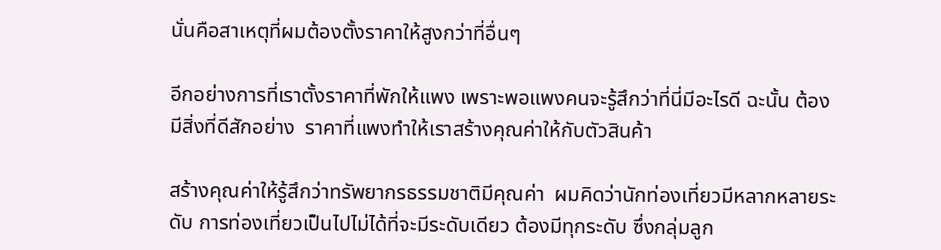นั่นคือสาเหตุที่ผมต้องตั้งราคาให้สูงกว่าที่อื่นๆ

อีกอย่างการที่เราตั้งราคาที่พักให้แพง เพราะพอแพงคนจะรู้สึกว่าที่นี่มีอะไรดี ฉะนั้น ต้องมีสิ่งที่ดีสักอย่าง  ราคาที่แพงทำให้เราสร้างคุณค่าให้กับตัวสินค้า

สร้างคุณค่าให้รู้สึกว่าทรัพยากรธรรมชาติมีคุณค่า  ผมคิดว่านักท่องเที่ยวมีหลากหลายระดับ การท่องเที่ยวเป็นไปไม่ได้ที่จะมีระดับเดียว ต้องมีทุกระดับ ซึ่งกลุ่มลูก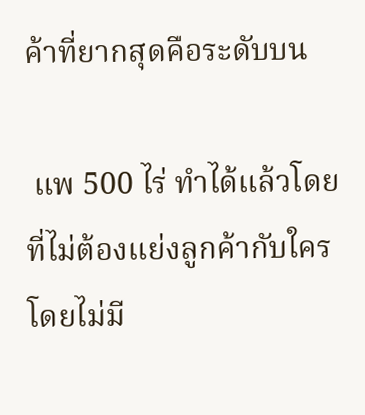ค้าที่ยากสุดคือระดับบน

 แพ 500 ไร่ ทำได้แล้วโดยที่ไม่ต้องแย่งลูกค้ากับใคร โดยไม่มี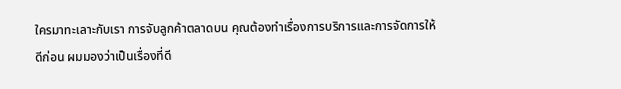ใครมาทะเลาะกับเรา การจับลูกค้าตลาดบน คุณต้องทำเรื่องการบริการและการจัดการให้ดีก่อน ผมมองว่าเป็นเรื่องที่ดี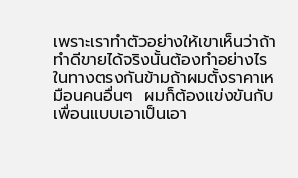เพราะเราทำตัวอย่างให้เขาเห็นว่าถ้าทำดีขายได้จริงนั้นต้องทำอย่างไร ในทางตรงกันข้ามถ้าผมตั้งราคาเหมือนคนอื่นๆ  ผมก็ต้องแข่งขันกับเพื่อนแบบเอาเป็นเอา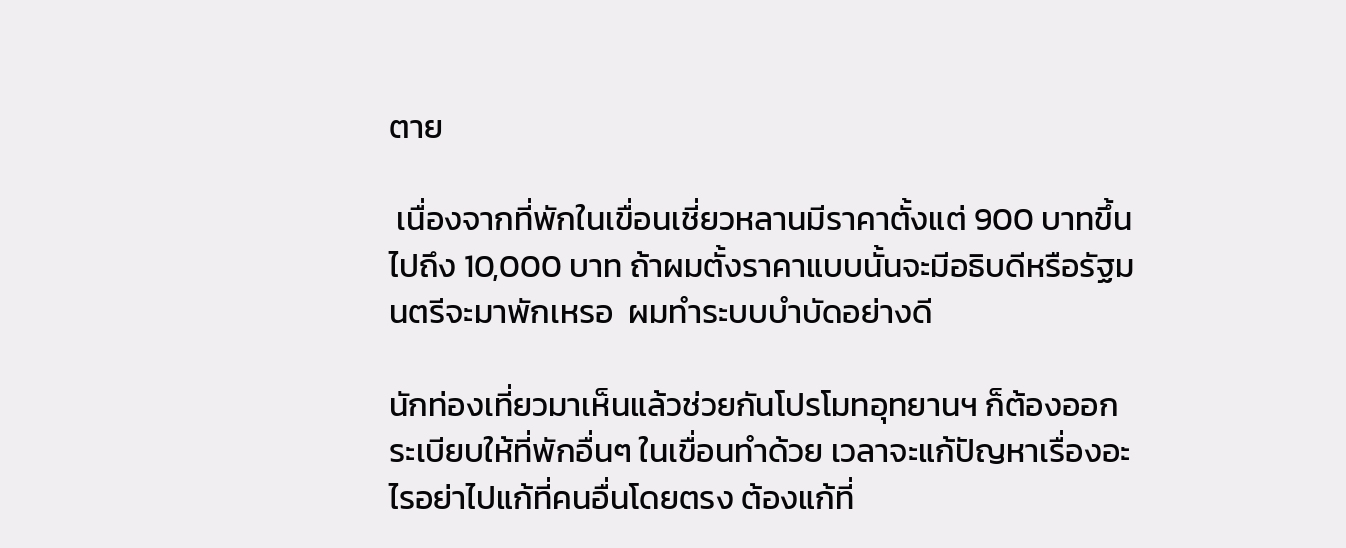ตาย

 เนื่องจากที่พักในเขื่อนเชี่ยวหลานมีราคาตั้งแต่ 900 บาทขึ้นไปถึง 10,000 บาท ถ้าผมตั้งราคาแบบนั้นจะมีอธิบดีหรือรัฐมนตรีจะมาพักเหรอ  ผมทำระบบบำบัดอย่างดี

นักท่องเที่ยวมาเห็นแล้วช่วยกันโปรโมทอุทยานฯ ก็ต้องออกระเบียบให้ที่พักอื่นๆ ในเขื่อนทำด้วย เวลาจะแก้ปัญหาเรื่องอะไรอย่าไปแก้ที่คนอื่นโดยตรง ต้องแก้ที่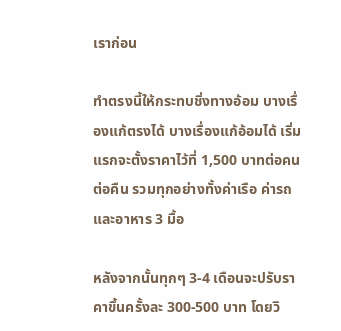เราก่อน

ทำตรงนี้ให้กระทบชิ่งทางอ้อม บางเรื่องแก้ตรงได้ บางเรื่องแก้อ้อมได้ เริ่มแรกจะตั้งราคาไว้ที่ 1,500 บาทต่อคนต่อคืน รวมทุกอย่างทั้งค่าเรือ ค่ารถ และอาหาร 3 มื้อ

หลังจากนั้นทุกๆ 3-4 เดือนจะปรับราคาขึ้นครั้งละ 300-500 บาท โดยวิ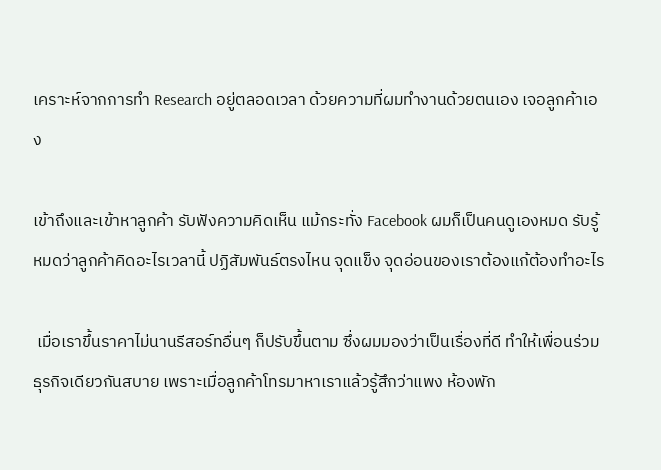เคราะห์จากการทำ Research อยู่ตลอดเวลา ด้วยความที่ผมทำงานด้วยตนเอง เจอลูกค้าเอง

เข้าถึงและเข้าหาลูกค้า รับฟังความคิดเห็น แม้กระทั่ง Facebook ผมก็เป็นคนดูเองหมด รับรู้หมดว่าลูกค้าคิดอะไรเวลานี้ ปฏิสัมพันธ์ตรงไหน จุดแข็ง จุดอ่อนของเราต้องแก้ต้องทำอะไร

 เมื่อเราขึ้นราคาไม่นานรีสอร์ทอื่นๆ ก็ปรับขึ้นตาม ซึ่งผมมองว่าเป็นเรื่องที่ดี ทำให้เพื่อนร่วมธุรกิจเดียวกันสบาย เพราะเมื่อลูกค้าโทรมาหาเราแล้วรู้สึกว่าแพง ห้องพัก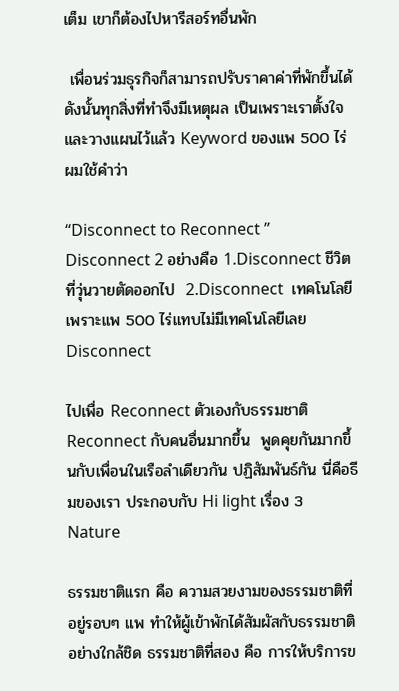เต็ม เขาก็ต้องไปหารีสอร์ทอื่นพัก

 เพื่อนร่วมธุรกิจก็สามารถปรับราคาค่าที่พักขึ้นได้ ดังนั้นทุกสิ่งที่ทำจึงมีเหตุผล เป็นเพราะเราตั้งใจและวางแผนไว้แล้ว Keyword ของแพ 500 ไร่ ผมใช้คำว่า

“Disconnect to Reconnect ” Disconnect 2 อย่างคือ 1.Disconnect ชีวิตที่วุ่นวายตัดออกไป  2.Disconnect  เทคโนโลยี เพราะแพ 500 ไร่แทบไม่มีเทคโนโลยีเลย Disconnect

ไปเพื่อ Reconnect ตัวเองกับธรรมชาติ Reconnect กับคนอื่นมากขึ้น  พูดคุยกันมากขึ้นกับเพื่อนในเรือลำเดียวกัน ปฏิสัมพันธ์กัน นี่คือธีมของเรา ประกอบกับ Hi light เรื่อง 3 Nature

ธรรมชาติแรก คือ ความสวยงามของธรรมชาติที่อยู่รอบๆ แพ ทำให้ผู้เข้าพักได้สัมผัสกับธรรมชาติอย่างใกล้ชิด ธรรมชาติที่สอง คือ การให้บริการข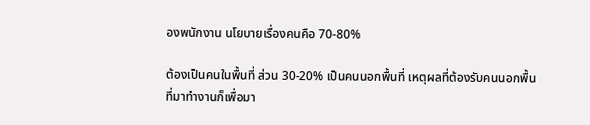องพนักงาน นโยบายเรื่องคนคือ 70-80%

ต้องเป็นคนในพื้นที่ ส่วน 30-20% เป็นคนนอกพื้นที่ เหตุผลที่ต้องรับคนนอกพื้นที่มาทำงานก็เพื่อมา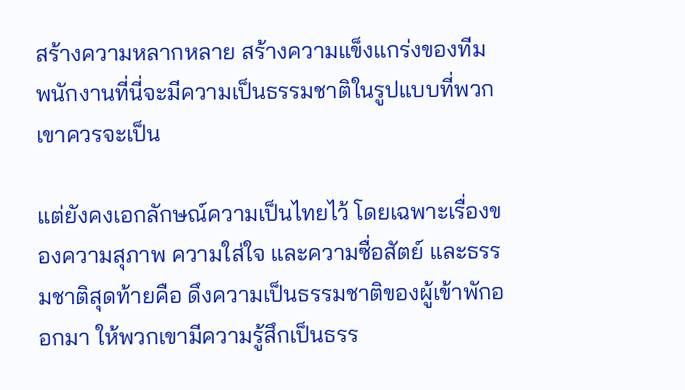สร้างความหลากหลาย สร้างความแข็งแกร่งของทีม  พนักงานที่นี่จะมีความเป็นธรรมชาติในรูปแบบที่พวกเขาควรจะเป็น

แต่ยังคงเอกลักษณ์ความเป็นไทยไว้ โดยเฉพาะเรื่องของความสุภาพ ความใส่ใจ และความซื่อสัตย์ และธรรมชาติสุดท้ายคือ ดึงความเป็นธรรมชาติของผู้เข้าพักออกมา ให้พวกเขามีความรู้สึกเป็นธรร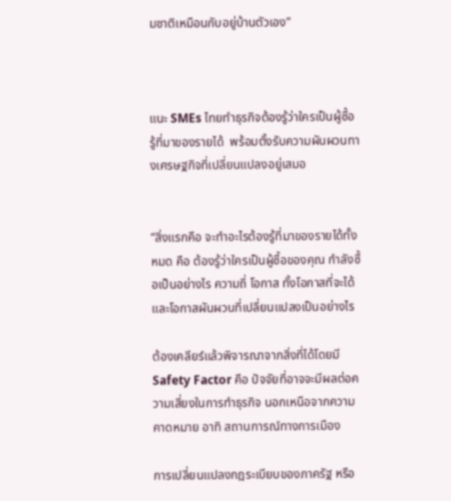มชาติเหมือนกับอยู่บ้านตัวเอง”



แนะ SMEs ไทยทำธุรกิจต้องรู้ว่าใครเป็นผู้ซื้อ รู้ที่มาของรายได้  พร้อมตั้งรับความผันผวนทางเศรษฐกิจที่เปลี่ยนแปลงอยู่เสมอ


“สิ่งแรกคือ จะทำอะไรต้องรู้ที่มาของรายได้ทั้งหมด คือ ต้องรู้ว่าใครเป็นผู้ซื้อของคุณ กำลังซื้อเป็นอย่างไร ความถี่ โอกาส ทั้งโอกาสที่จะได้และโอกาสผันผวนที่เปลี่ยนแปลงเป็นอย่างไร

ต้องเคลียร์แล้วพิจารณาจากสิ่งที่ได้โดยมี  Safety Factor คือ ปัจจัยที่อาจจะมีผลต่อความเสี่ยงในการทำธุรกิจ นอกเหนือจากความคาดหมาย อาทิ สถานการณ์ทางการเมือง

การเปลี่ยนแปลงกฎระเบียบของภาครัฐ หรือ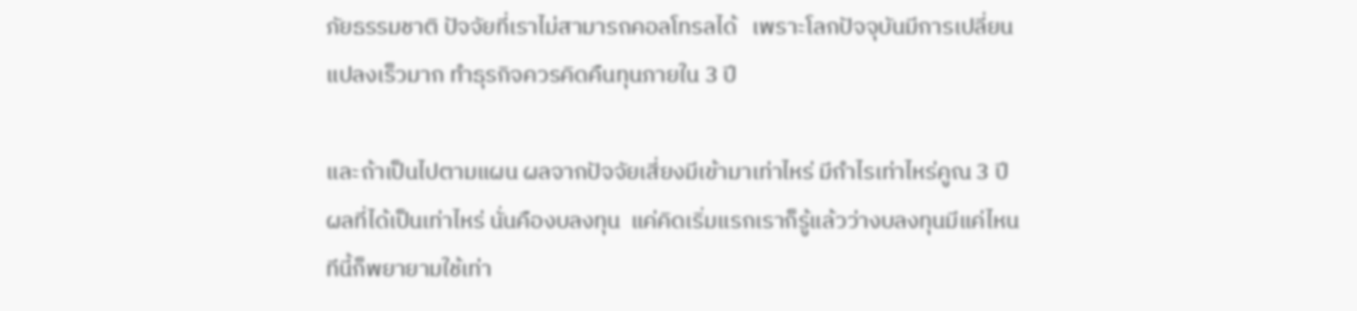ภัยธรรมชาติ ปัจจัยที่เราไม่สามารถคอลโทรลได้   เพราะโลกปัจจุบันมีการเปลี่ยนแปลงเร็วมาก ทำธุรกิจควรคิดคืนทุนภายใน 3 ปี

และถ้าเป็นไปตามแผน ผลจากปัจจัยเสี่ยงมีเข้ามาเท่าไหร่ มีกำไรเท่าไหร่คูณ 3 ปี ผลที่ได้เป็นเท่าไหร่ นั่นคืองบลงทุน  แค่คิดเริ่มแรกเราก็รู้แล้วว่างบลงทุนมีแค่ไหน ทีนี้ก็พยายามใช้เท่า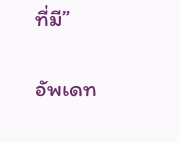ที่มี”

อัพเดท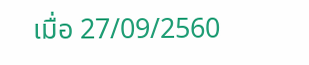เมื่อ 27/09/2560